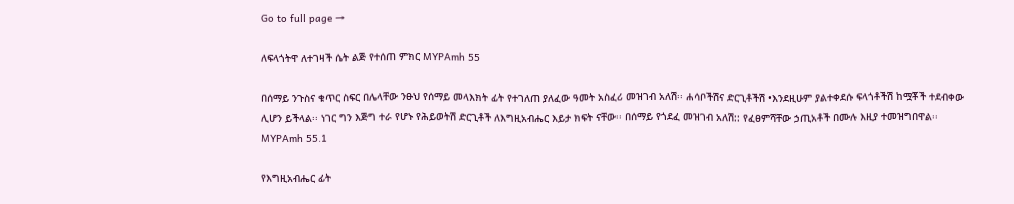Go to full page →

ለፍላጎትዋ ለተገዛች ሴት ልጅ የተሰጠ ምክር MYPAmh 55

በሰማይ ንጉስና ቁጥር ስፍር በሌላቸው ንፁህ የሰማይ መላእክት ፊት የተገለጠ ያለፈው ዓመት አስፈሪ መዝገብ አለሽ፡፡ ሐሳቦችሽና ድርጊቶችሽ •እንደዚሁም ያልተቀደሱ ፍላጎቶችሽ ከሟቾች ተደብቀው ሊሆን ይችላል፡፡ ነገር ግን እጅግ ተራ የሆኑ የሕይወትሽ ድርጊቶች ለእግዚአብሔር እይታ ክፍት ናቸው፡፡ በሰማይ የጎደፈ መዝገብ አለሽ:: የፈፀምሻቸው ኃጢአቶች በሙሉ እዚያ ተመዝግበዋል፡፡ MYPAmh 55.1

የእግዚአብሔር ፊት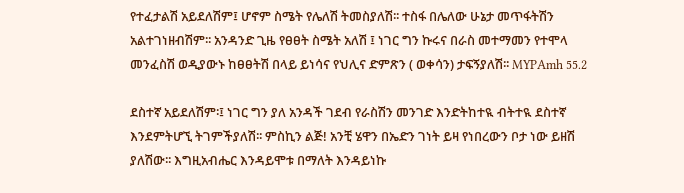የተፈታልሽ አይደለሽም፤ ሆኖም ስሜት የሌለሽ ትመስያለሽ፡፡ ተስፋ በሌለው ሁኔታ መጥፋትሽን አልተገነዘብሽም፡፡ አንዳንድ ጊዜ የፀፀት ስሜት አለሽ ፤ ነገር ግን ኩሩና በራስ መተማመን የተሞላ መንፈስሽ ወዲያውኑ ከፀፀትሽ በላይ ይነሳና የህሊና ድምጽን ( ወቀሳን) ታፍኝያለሽ፡፡ MYPAmh 55.2

ደስተኛ አይደለሽም፡፤ ነገር ግን ያለ አንዳች ገደብ የራስሽን መንገድ እንድትከተዪ ብትተዪ ደስተኛ እንደምትሆኚ ትገምችያለሽ፡፡ ምስኪን ልጅ! አንቺ ሄዋን በኤድን ገነት ይዛ የነበረውን ቦታ ነው ይዘሽ ያለሽው፡፡ እግዚአብሔር እንዳይሞቱ በማለት እንዳይነኩ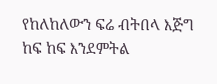የከለከለውን ፍሬ ብትበላ እጅግ ከፍ ከፍ እንደምትል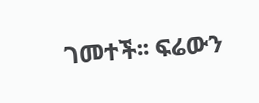ገመተች፡፡ ፍሬውን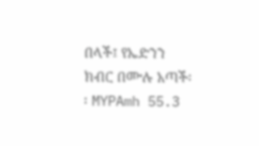በላች፤ የኤድንን ክብር በሙሉ አጣች፡፡ MYPAmh 55.3